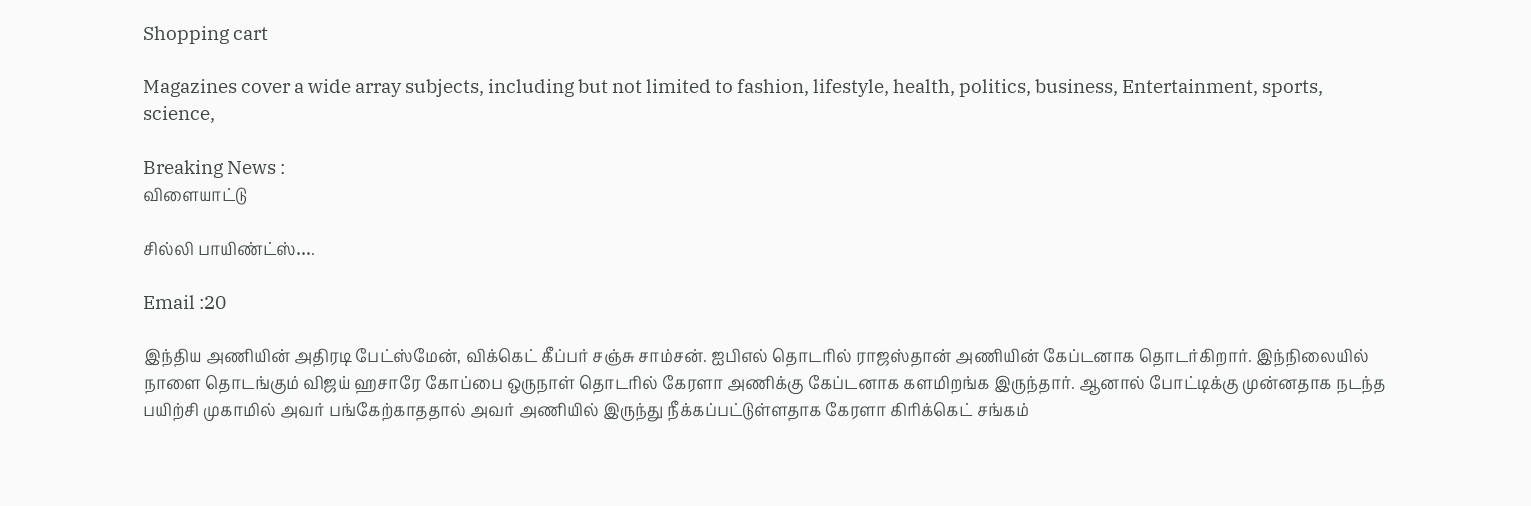Shopping cart

Magazines cover a wide array subjects, including but not limited to fashion, lifestyle, health, politics, business, Entertainment, sports, science,

Breaking News :
விளையாட்டு

சில்லி பாயிண்ட்ஸ்….

Email :20

இந்திய அணியின் அதிரடி பேட்ஸ்மேன், விக்கெட் கீப்பர் சஞ்சு சாம்சன். ஐபிஎல் தொடரில் ராஜஸ்தான் அணியின் கேப்டனாக தொடர்கிறார். இந்நிலையில் நாளை தொடங்கும் விஜய் ஹசாரே கோப்பை ஒருநாள் தொடரில் கேரளா அணிக்கு கேப்டனாக களமிறங்க இருந்தார். ஆனால் போட்டிக்கு முன்னதாக நடந்த பயிற்சி முகாமில் அவர் பங்கேற்காததால் அவர் அணியில் இருந்து நீக்கப்பட்டுள்ளதாக கேரளா கிரிக்கெட் சங்கம்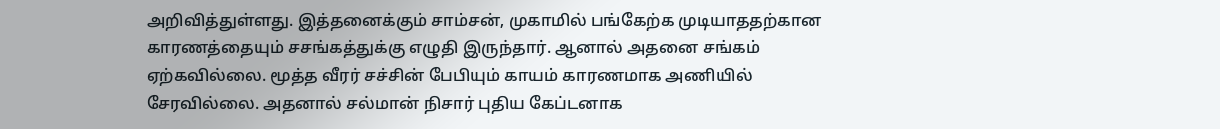அறிவித்துள்ளது. இத்தனைக்கும் சாம்சன், முகாமில் பங்கேற்க முடியாததற்கான காரணத்தையும் சசங்கத்துக்கு எழுதி இருந்தார். ஆனால் அதனை சங்கம் ஏற்கவில்லை. மூத்த வீரர் சச்சின் பேபியும் காயம் காரணமாக அணியில் சேரவில்லை. அதனால் சல்மான் நிசார் புதிய கேப்டனாக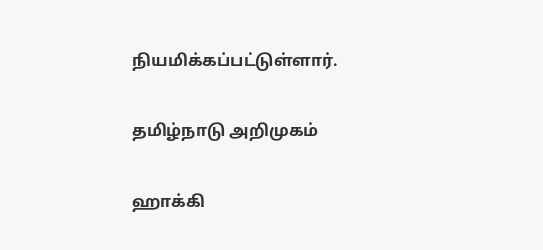நியமிக்கப்பட்டுள்ளார்.

தமிழ்நாடு அறிமுகம்

ஹாக்கி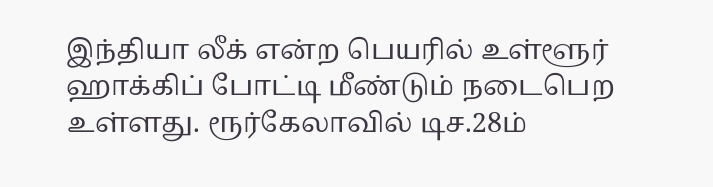இந்தியா லீக் என்ற பெயரில் உள்ளூர் ஹாக்கிப் போட்டி மீண்டும் நடைபெற உள்ளது. ரூர்கேலாவில் டிச.28ம்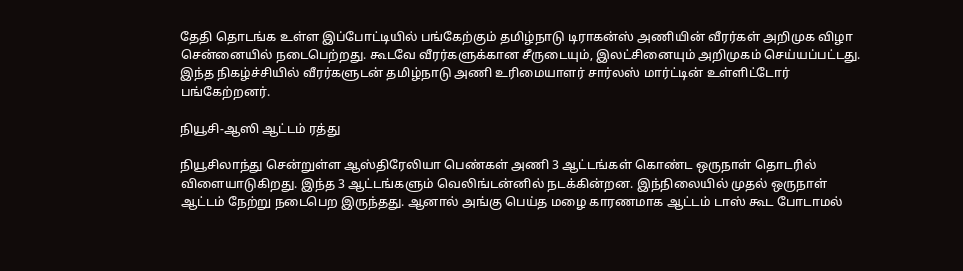தேதி தொடங்க உள்ள இப்போட்டியில் பங்கேற்கும் தமிழ்நாடு டிராகன்ஸ் அணியின் வீரர்கள் அறிமுக விழா சென்னையில் நடைபெற்றது. கூடவே வீரர்களுக்கான சீருடையும், இலட்சினையும் அறிமுகம் செய்யப்பட்டது. இந்த நிகழ்ச்சியில் வீரர்களுடன் தமிழ்நாடு அணி உரிமையாளர் சார்லஸ் மார்ட்டின் உள்ளிட்டோர் பங்கேற்றனர்.

நியூசி-ஆஸி ஆட்டம் ரத்து

நியூசிலாந்து சென்றுள்ள ஆஸ்திரேலியா பெண்கள் அணி 3 ஆட்டங்கள் கொண்ட ஒருநாள் தொடரில் விளையாடுகிறது. இந்த 3 ஆட்டங்களும் வெலிங்டன்னில் நடக்கின்றன. இந்நிலையில் முதல் ஒருநாள் ஆட்டம் நேற்று நடைபெற இருந்தது. ஆனால் அங்கு பெய்த மழை காரணமாக ஆட்டம் டாஸ் கூட போடாமல்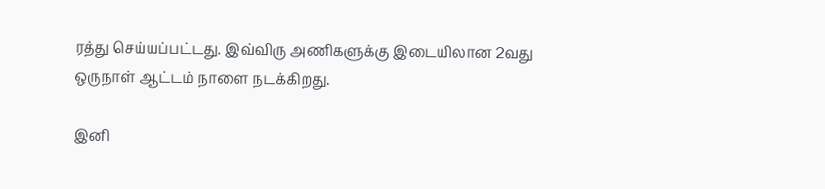ரத்து செய்யப்பட்டது. இவ்விரு அணிகளுக்கு இடையிலான 2வது ஒருநாள் ஆட்டம் நாளை நடக்கிறது.

இனி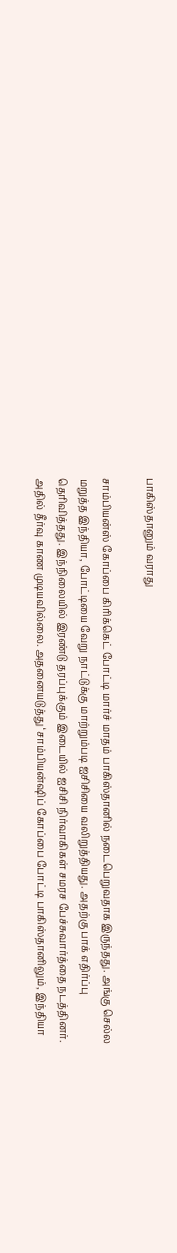பாகிஸ்தானும் வராது

சாம்பியன்ஸ் கோப்பை கிரிக்கெட் போட்டி மார்ச் மாதம் பாகிஸ்தானில் நடைபெறுவதாக இருந்தது. அங்கு செல்ல மறுத்த இந்தியா, போட்டியை வேறு நாட்டுக்கு மாற்றும்படி ஐசிசியை வலிறுத்தியது. அதற்கு பாக் எதிர்ப்பு தெரிவித்தது. இந்நிலையில் இரண்டு தரப்புக்கும் இடையில் ஐசிசி நிர்வாகிகள் சமரச பேச்சுவார்த்தை நடத்தினர். அதில் தீர்வு காண முடியவில்லை. அதனையடுத்து ‘சாம்பியன்ஷிப் கோப்பை போட்டி பாகிஸ்தானிலும், இந்தியா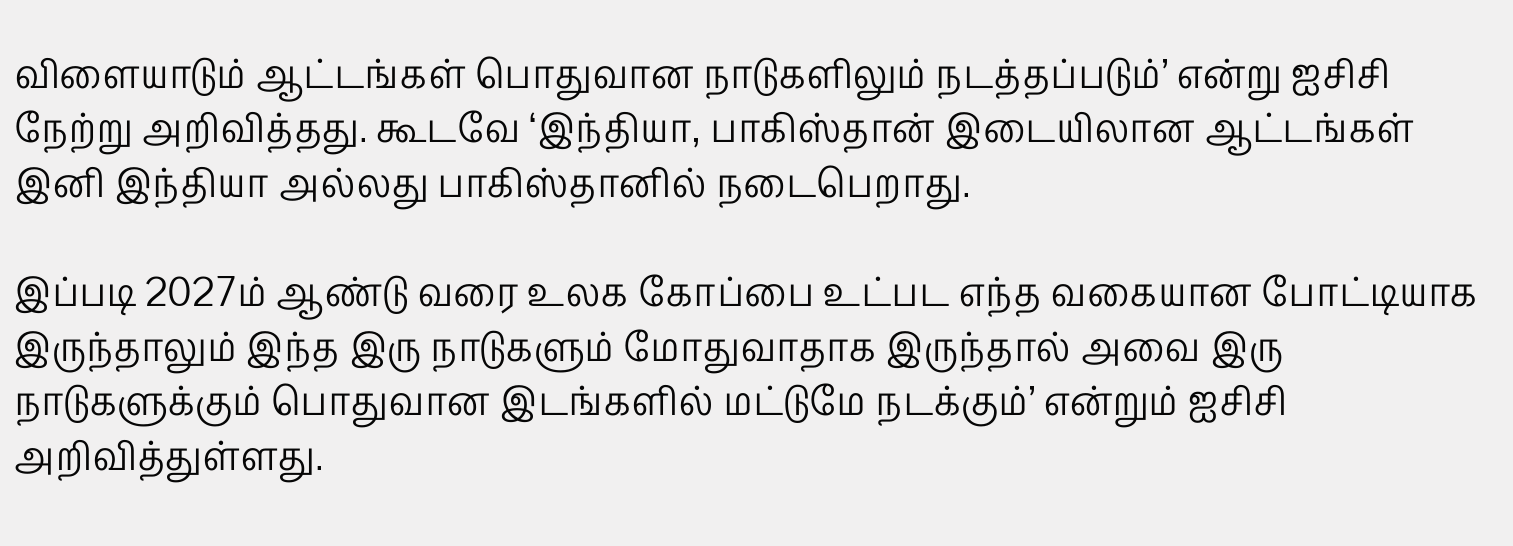விளையாடும் ஆட்டங்கள் பொதுவான நாடுகளிலும் நடத்தப்படும்’ என்று ஐசிசி நேற்று அறிவித்தது. கூடவே ‘இந்தியா, பாகிஸ்தான் இடையிலான ஆட்டங்கள் இனி இந்தியா அல்லது பாகிஸ்தானில் நடைபெறாது.

இப்படி 2027ம் ஆண்டு வரை உலக கோப்பை உட்பட எந்த வகையான போட்டியாக இருந்தாலும் இந்த இரு நாடுகளும் மோதுவாதாக இருந்தால் அவை இரு நாடுகளுக்கும் பொதுவான இடங்களில் மட்டுமே நடக்கும்’ என்றும் ஐசிசி அறிவித்துள்ளது.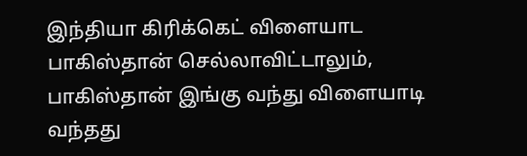இந்தியா கிரிக்கெட் விளையாட பாகிஸ்தான் செல்லாவிட்டாலும், பாகிஸ்தான் இங்கு வந்து விளையாடி வந்தது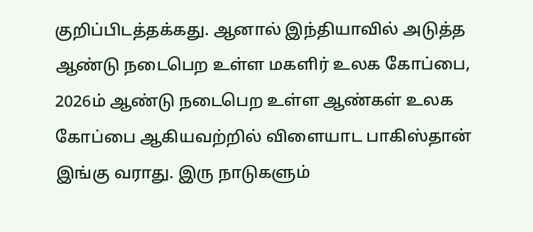குறிப்பிடத்தக்கது. ஆனால் இந்தியாவில் அடுத்த ஆண்டு நடைபெற உள்ள மகளிர் உலக கோப்பை, 2026ம் ஆண்டு நடைபெற உள்ள ஆண்கள் உலக கோப்பை ஆகியவற்றில் விளையாட பாகிஸ்தான் இங்கு வராது. இரு நாடுகளும்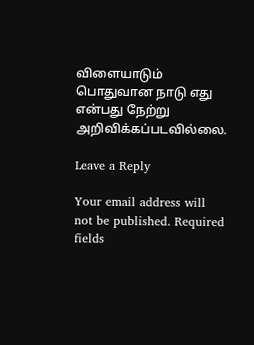விளையாடும் பொதுவான நாடு எது என்பது நேற்று அறிவிக்கப்படவில்லை.

Leave a Reply

Your email address will not be published. Required fields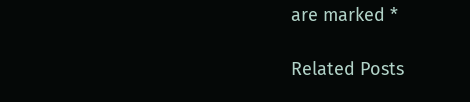are marked *

Related Posts